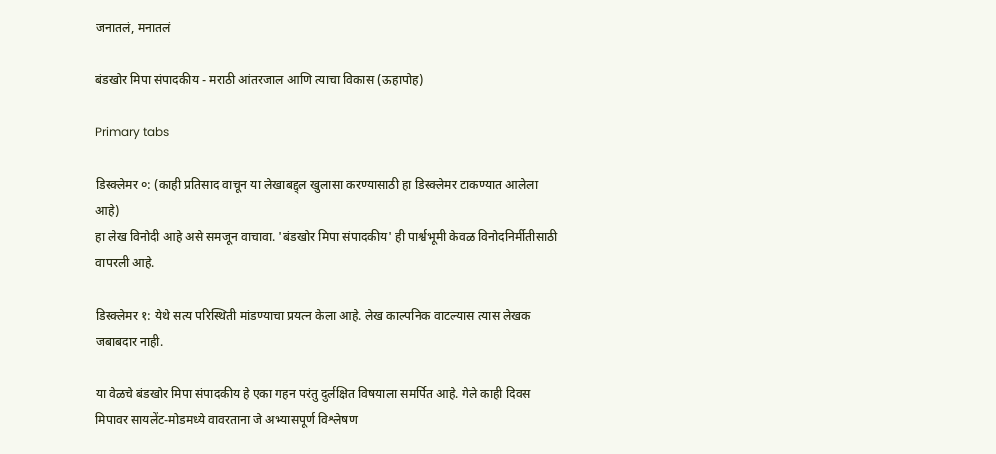जनातलं, मनातलं

बंडखोर मिपा संपादकीय - मराठी आंतरजाल आणि त्याचा विकास (ऊहापोह)

Primary tabs

डिस्क्लेमर ०: (काही प्रतिसाद वाचून या लेखाबद्द्ल खुलासा करण्यासाठी हा डिस्क्लेमर टाकण्यात आलेला आहे)
हा लेख विनोदी आहे असे समजून वाचावा. 'बंडखोर मिपा संपादकीय' ही पार्श्वभूमी केवळ विनोदनिर्मीतीसाठी वापरली आहे.

डिस्क्लेमर १: येथे सत्य परिस्थिती मांडण्याचा प्रयत्न केला आहे. लेख काल्पनिक वाटल्यास त्यास लेखक जबाबदार नाही.

या वेळचे बंडखोर मिपा संपादकीय हे एका गहन परंतु दुर्लक्षित विषयाला समर्पित आहे. गेले काही दिवस मिपावर सायलेंट-मोडमध्ये वावरताना जे अभ्यासपूर्ण विश्लेषण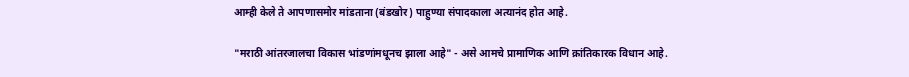आम्ही केले ते आपणासमोर मांडताना (बंडखोर) पाहुण्या संपादकाला अत्यानंद होत आहे.

"मराठी आंतरजालचा विकास भांडणांमधूनच झाला आहे" - असे आमचे प्रामाणिक आणि क्रांतिकारक विधान आहे.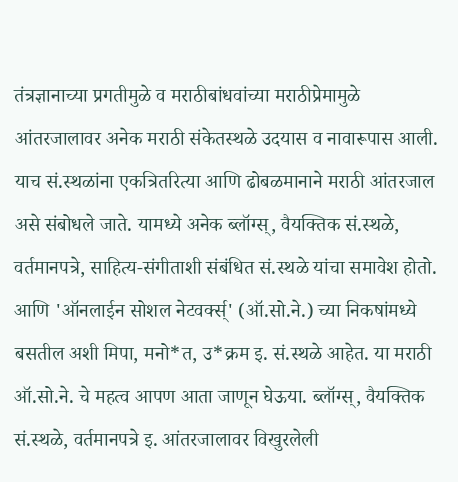तंत्रज्ञानाच्या प्रगतीमुळे व मराठीबांधवांच्या मराठीप्रेमामुळे आंतरजालावर अनेक मराठी संकेतस्थळे उदयास व नावारूपास आली. याच सं.स्थळांना एकत्रितरित्या आणि ढोबळमानाने मराठी आंतरजाल असे संबोधले जाते. यामध्ये अनेक ब्लॉग्स्, वैयक्तिक सं.स्थळे, वर्तमानपत्रे, साहित्य-संगीताशी संबंधित सं.स्थळे यांचा समावेश होतो. आणि 'ऑनलाईन सोशल नेटवर्क्स्' (ऑ.सो.ने.) च्या निकषांमध्ये बसतील अशी मिपा, मनो*त, उ*क्रम इ. सं.स्थळे आहेत. या मराठी ऑ.सो.ने. चे महत्व आपण आता जाणून घेऊया. ब्लॉग्स्, वैयक्तिक सं.स्थळे, वर्तमानपत्रे इ. आंतरजालावर विखुरलेली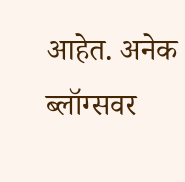आहेत. अनेक ब्लॉग्सवर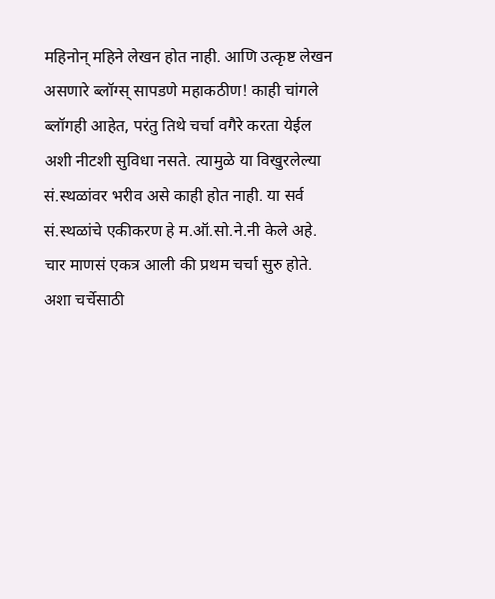महिनोन् महिने लेखन होत नाही. आणि उत्कृष्ट लेखन असणारे ब्लॉग्स् सापडणे महाकठीण! काही चांगले ब्लॉगही आहेत, परंतु तिथे चर्चा वगैरे करता येईल अशी नीटशी सुविधा नसते. त्यामुळे या विखुरलेल्या सं.स्थळांवर भरीव असे काही होत नाही. या सर्व सं.स्थळांचे एकीकरण हे म.ऑ.सो.ने.नी केले अहे. चार माणसं एकत्र आली की प्रथम चर्चा सुरु होते. अशा चर्चेसाठी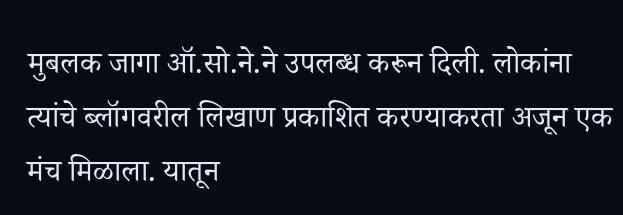मुबलक जागा ऑ.सो.ने.ने उपलब्ध करून दिली. लोकांना त्यांचे ब्लॉगवरील लिखाण प्रकाशित करण्याकरता अजून एक मंच मिळाला. यातून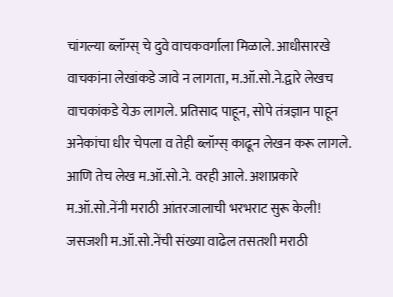चांगल्या ब्लॉग्स् चे दुवे वाचकवर्गाला मिळाले. आधीसारखे वाचकांना लेखांकडे जावे न लागता, म.ऑ.सो.ने.द्वारे लेखच वाचकांकडे येऊ लागले. प्रतिसाद पाहून, सोपे तंत्रज्ञान पाहून अनेकांचा धीर चेपला व तेही ब्लॉग्स् काढून लेखन करू लागले. आणि तेच लेख म.ऑ.सो.ने. वरही आले. अशाप्रकारे म.ऑ.सो.नेंनी मराठी आंतरजालाची भरभराट सुरू केली! जसजशी म.ऑ.सो.नेंची संख्या वाढेल तसतशी मराठी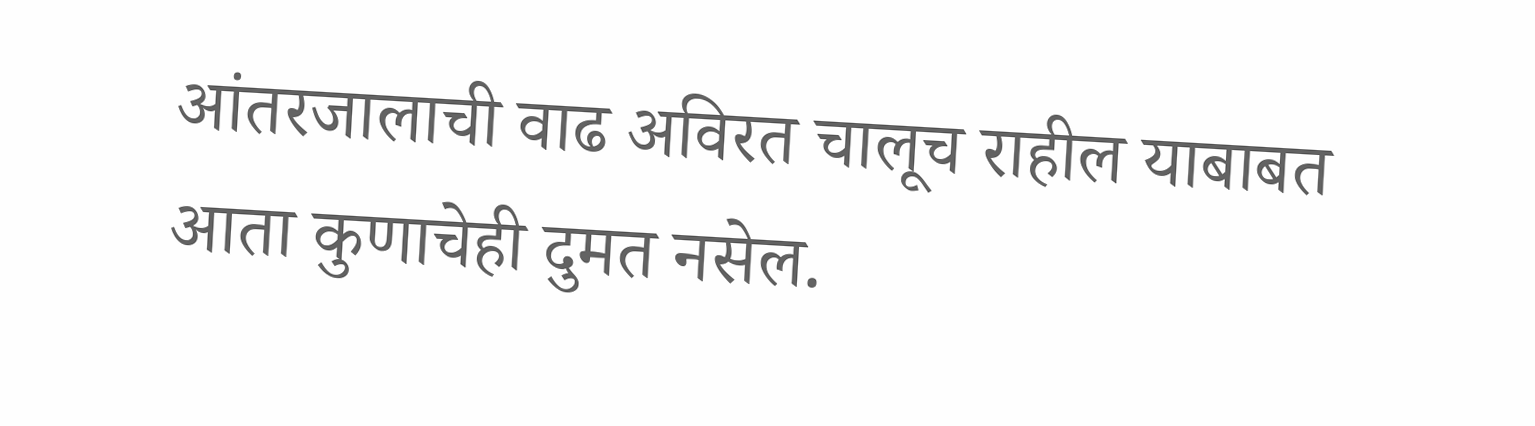आंतरजालाची वाढ अविरत चालूच राहील याबाबत आता कुणाचेही दुमत नसेल.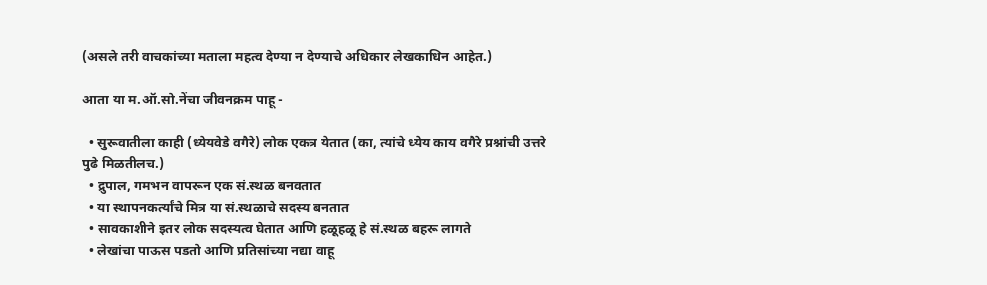(असले तरी वाचकांच्या मताला महत्व देण्या न देण्याचे अधिकार लेखकाधिन आहेत.)

आता या म.ऑ.सो.नेंचा जीवनक्रम पाहू -

  • सुरूवातीला काही (ध्येयवेडे वगैरे) लोक एकत्र येतात (का, त्यांचे ध्येय काय वगैरे प्रश्नांची उत्तरे पुढे मिळतीलच.)
  • द्रुपाल, गमभन वापरून एक सं.स्थळ बनवतात
  • या स्थापनकर्त्यांचे मित्र या सं.स्थळाचे सदस्य बनतात
  • सावकाशीने इतर लोक सदस्यत्व घेतात आणि हळूहळू हे सं.स्थळ बहरू लागते
  • लेखांचा पाऊस पडतो आणि प्रतिसांच्या नद्या वाहू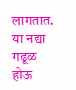लागतात. या नद्या गढूळ होऊ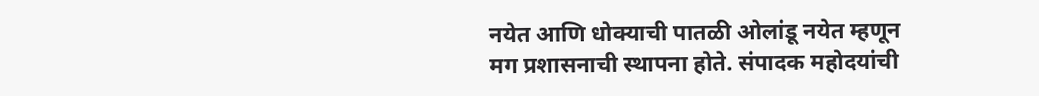नयेत आणि धोक्याची पातळी ओलांडू नयेत म्हणून मग प्रशासनाची स्थापना होते. संपादक महोदयांची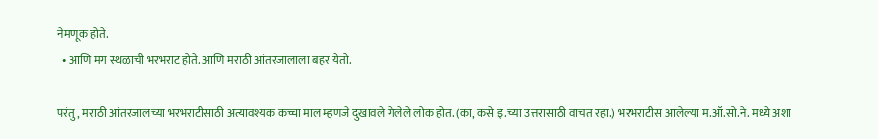नेमणूक होते.
  • आणि मग स्थळाची भरभराट होते. आणि मराठी आंतरजालाला बहर येतो.

परंतु, मराठी आंतरजालच्या भरभराटीसाठी अत्यावश्यक कच्चा माल म्हणजे दुखावले गेलेले लोक होत. (का, कसे इ.च्या उत्तरासाठी वाचत रहा.) भरभराटीस आलेल्या म.ऑ.सो.ने. मध्ये अशा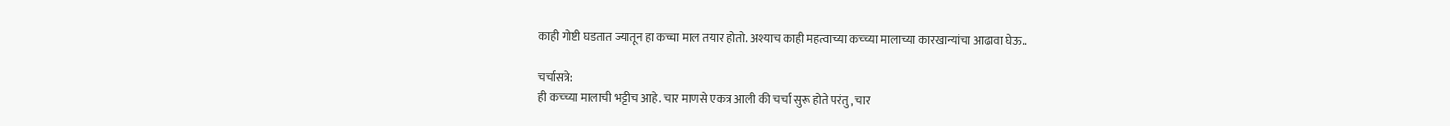काही गोष्टी घडतात ज्यातून हा कच्चा माल तयार होतो. अश्याच काही महत्वाच्या कच्च्या मालाच्या कारखान्यांचा आढावा घेऊ..

चर्चासत्रे:
ही कच्च्या मालाची भट्टीच आहे. चार माणसे एकत्र आली की चर्चा सुरू होते परंतु, चार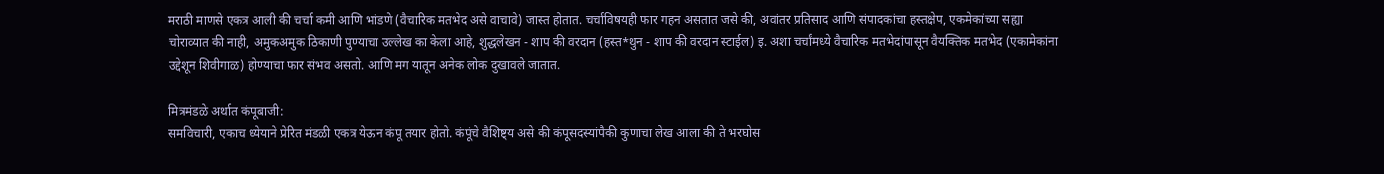मराठी माणसे एकत्र आली की चर्चा कमी आणि भांडणे (वैचारिक मतभेद असे वाचावे) जास्त होतात. चर्चाविषयही फार गहन असतात जसे की, अवांतर प्रतिसाद आणि संपादकांचा हस्तक्षेप, एकमेकांच्या सह्या चोराव्यात की नाही, अमुकअमुक ठिकाणी पुण्याचा उल्लेख का केला आहे, शुद्धलेखन - शाप की वरदान (हस्त*थुन - शाप की वरदान स्टाईल) इ. अशा चर्चांमध्ये वैचारिक मतभेदांपासून वैयक्तिक मतभेद (एकामेकांना उद्देशून शिवीगाळ) होण्याचा फार संभव असतो. आणि मग यातून अनेक लोक दुखावले जातात.

मित्रमंडळे अर्थात कंपूबाजी:
समविचारी, एकाच ध्येयाने प्रेरित मंडळी एकत्र येऊन कंपू तयार होतो. कंपूंचे वैशिष्ट्य असे की कंपूसदस्यांपैकी कुणाचा लेख आला की ते भरघोस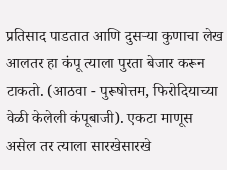प्रतिसाद पाडतात आणि दुसर्‍या कुणाचा लेख आलतर हा कंपू त्याला पुरता बेजार करून टाकतो. (आठवा - पुरूषोत्तम, फिरोदियाच्या वेळी केलेली कंपूबाजी). एकटा माणूस असेल तर त्याला सारखेसारखे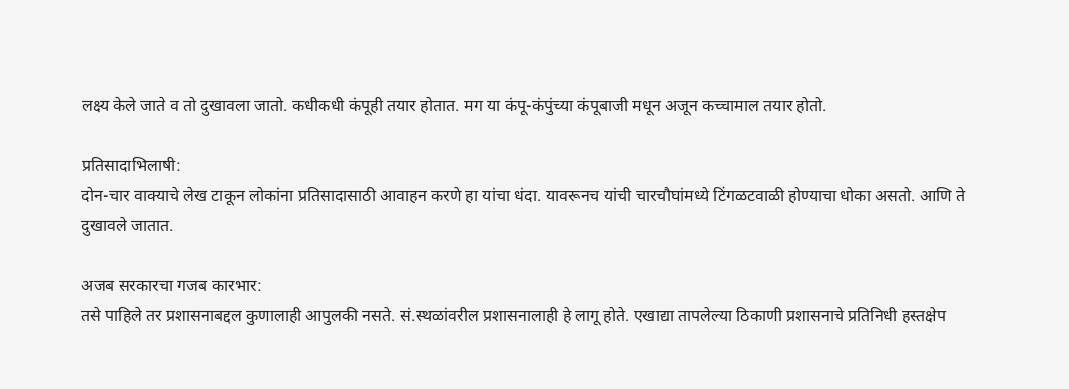लक्ष्य केले जाते व तो दुखावला जातो. कधीकधी कंपूही तयार होतात. मग या कंपू-कंपुंच्या कंपूबाजी मधून अजून कच्चामाल तयार होतो.

प्रतिसादाभिलाषी:
दोन-चार वाक्याचे लेख टाकून लोकांना प्रतिसादासाठी आवाहन करणे हा यांचा धंदा. यावरूनच यांची चारचौघांमध्ये टिंगळटवाळी होण्याचा धोका असतो. आणि ते दुखावले जातात.

अजब सरकारचा गजब कारभार:
तसे पाहिले तर प्रशासनाबद्दल कुणालाही आपुलकी नसते. सं.स्थळांवरील प्रशासनालाही हे लागू होते. एखाद्या तापलेल्या ठिकाणी प्रशासनाचे प्रतिनिधी हस्तक्षेप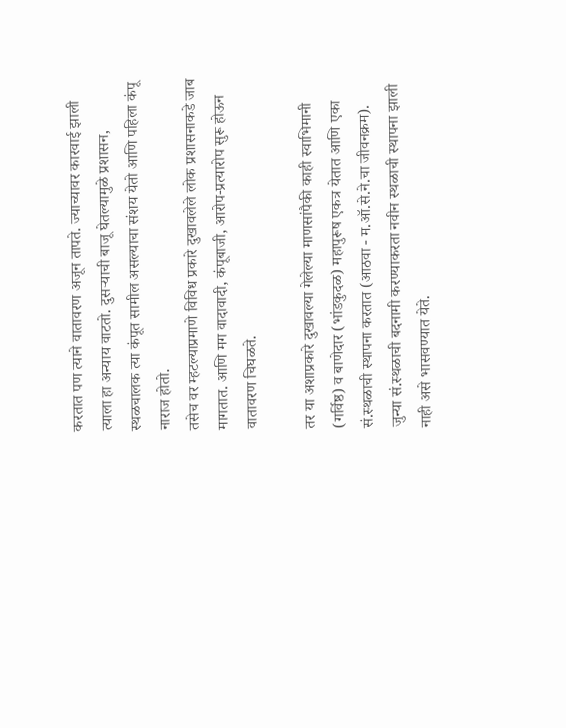करतात पण त्याने वातावरण अजून तापते. ज्याच्यावर कारवाई झाली त्याला हा अन्याय वाटतो. दुसर्‍याची बाजू घेतल्यामुळे प्रशासन, स्थळचालक त्या कंपूत सामील असल्याचा संशय येतो आणि पहिला कंपू नाराज होतो.
तसेच वर म्हटल्याप्रमाणे विविध प्रकारे दुखावलेले लोक प्रशासनाकडे जाब मागतात. आणि मग वादावादी, कंपूबाजी, आरोप-प्रत्यारोप सुरू होऊन वातावरण चिघळते.

तर या अशाप्रकारे दुखावल्या गेलेल्या माणसांपैकी काही स्वाभिमानी (गर्विष्ठ) व बाणेदार (भांडकुदळ) महापुरूष एकत्र येतात आणि एका सं.स्थळाची स्थापना करतात (आठवा - म.ऑ.से.ने.चा जीवनक्रम). जुन्या सं.स्थळाची बदनामी करण्याकरता नवीन स्थळाची स्थापना झाली नाही असे भासवण्यात येते.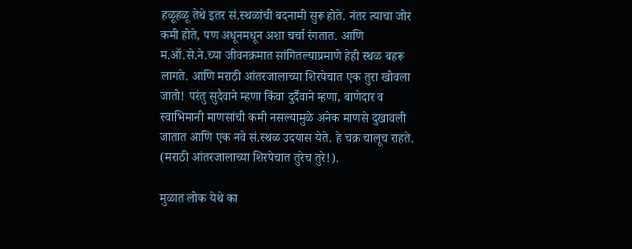हळूहळू तेथे इतर सं.स्थळांची बदनामी सुरू होते. नंतर त्याचा जोर कमी होते, पण अधूनमधून अशा चर्चा रंगतात. आणि म.ऑ.से.ने.च्या जीवनक्रमात सांगितल्याप्रमाणे हेही स्थळ बहरू लागते. आणि मराठी आंतरजालाच्या शिरपेचात एक तुरा खोवला जातो! परंतु सुदैवाने म्हणा किंवा दुर्दैवाने म्हणा, बाणेदार व स्वाभिमानी माणसांची कमी नसल्यामुळे अनेक माणसे दुखावली जातात आणि एक नवे सं.स्थळ उदयास येते. हे चक्र चालूच राहते. (मराठी आंतरजालाच्या शिरपेचात तुरेच तुरे!).

मुळात लोक येथे का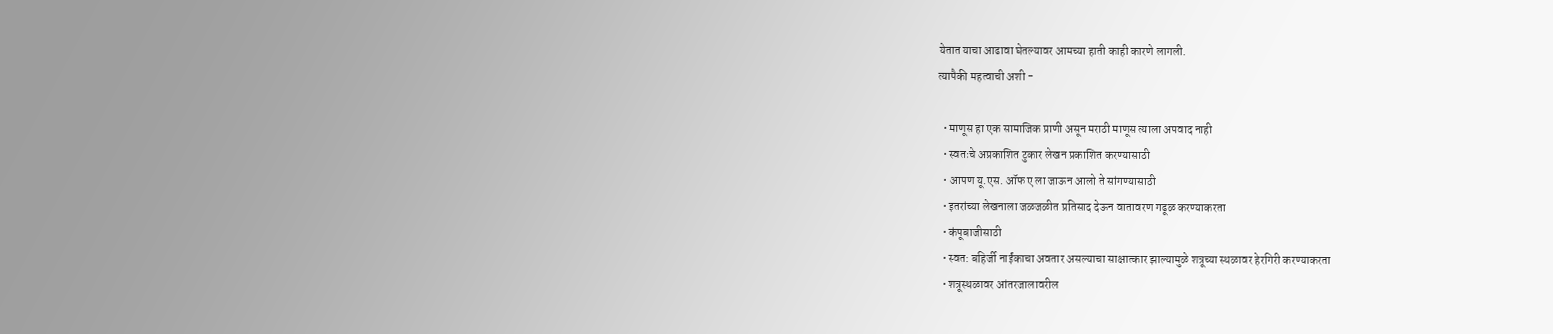येतात याचा आढावा घेतल्यावर आमच्या हाती काही कारणे लागली.
त्यापैकी महत्वाची अशी -

  • माणूस हा एक सामाजिक प्राणी असून मराठी माणूस त्याला अपवाद नाही
  • स्वतःचे अप्रकाशित टुकार लेखन प्रकाशित करण्यासाठी
  • आपण यू.एस. ऑफ ए ला जाऊन आलो ते सांगण्यासाठी
  • इतरांच्या लेखनाला जळजळीत प्रतिसाद देऊन वातावरण गढूळ करण्याकरता
  • कंपूबाजीसाठी
  • स्वत: बहिर्जी नाईंकाचा अवतार असल्याचा साक्षात्कार झाल्यामुळे शत्रूच्या स्थळावर हेरगिरी करण्याकरता
  • शत्रूस्थळावर आंतरजालावरील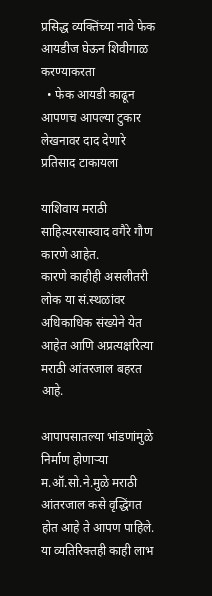प्रसिद्ध व्यक्तिंच्या नावे फेक आयडीज घेऊन शिवीगाळ करण्याकरता
  • फेक आयडी काढून आपणच आपल्या टुकार लेखनावर दाद देणारे प्रतिसाद टाकायला

याशिवाय मराठी साहित्यरसास्वाद वगैरे गौण कारणे आहेत.
कारणे काहीही असलीतरी लोक या सं.स्थळांवर अधिकाधिक संख्येने येत आहेत आणि अप्रत्यक्षरित्या मराठी आंतरजाल बहरत आहे.

आपापसातल्या भांडणांमुळे निर्माण होणार्‍या म.ऑ.सो.ने.मुळे मराठी आंतरजाल कसे वृद्धिंगत होत आहे ते आपण पाहिले. या व्यतिरिक्तही काही लाभ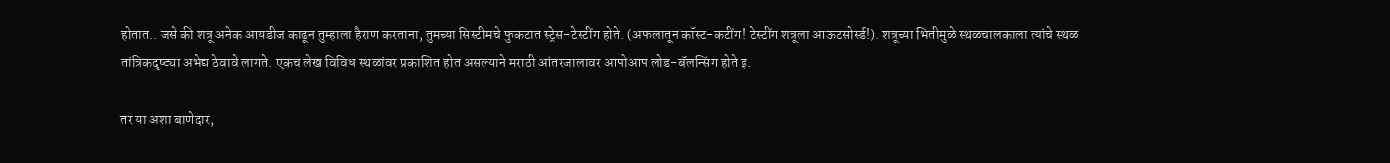होतात.. जसे की शत्रू अनेक आयडीज काढून तुम्हाला हैराण करताना, तुमच्या सिस्टीमचे फुकटात स्ट्रेस-टेस्टींग होते. (अफलातून कॉस्ट-कटींग! टेस्टींग शत्रूला आऊटसोर्स्ड!). शत्रूच्या भितीमुळे स्थळचालकाला त्यांचे स्थळ तांत्रिकदृष्ट्या अभेद्य ठेवावे लागते. एकच लेख विविध स्थळांवर प्रकाशित होत असल्याने मराठी आंतरजालावर आपोआप लोड-बॅलन्सिंग होते इ.

तर या अशा बाणेदार,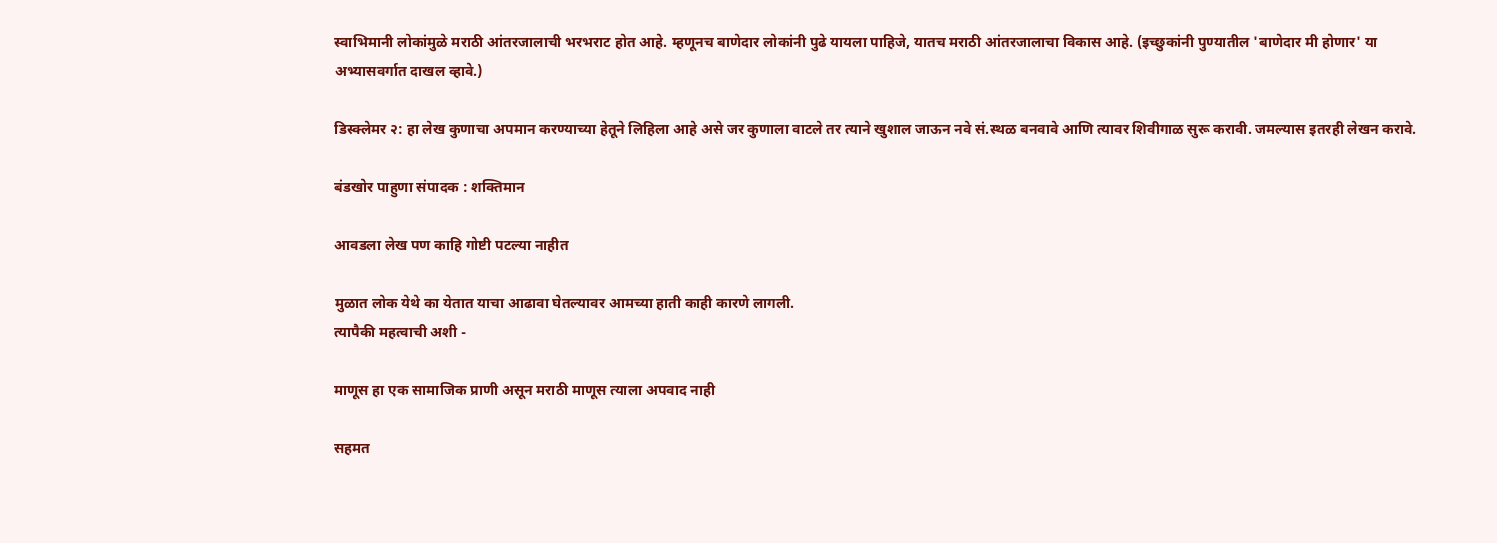स्वाभिमानी लोकांमुळे मराठी आंतरजालाची भरभराट होत आहे. म्हणूनच बाणेदार लोकांनी पुढे यायला पाहिजे, यातच मराठी आंतरजालाचा विकास आहे. (इच्छुकांनी पुण्यातील 'बाणेदार मी होणार' या अभ्यासवर्गात दाखल व्हावे.)

डिस्क्लेमर २: हा लेख कुणाचा अपमान करण्याच्या हेतूने लिहिला आहे असे जर कुणाला वाटले तर त्याने खुशाल जाऊन नवे सं.स्थळ बनवावे आणि त्यावर शिवीगाळ सुरू करावी. जमल्यास इतरही लेखन करावे.

बंडखोर पाहुणा संपादक : शक्तिमान

आवडला लेख पण काहि गोष्टी पटल्या नाहीत

मुळात लोक येथे का येतात याचा आढावा घेतल्यावर आमच्या हाती काही कारणे लागली.
त्यापैकी महत्वाची अशी -

माणूस हा एक सामाजिक प्राणी असून मराठी माणूस त्याला अपवाद नाही

सहमत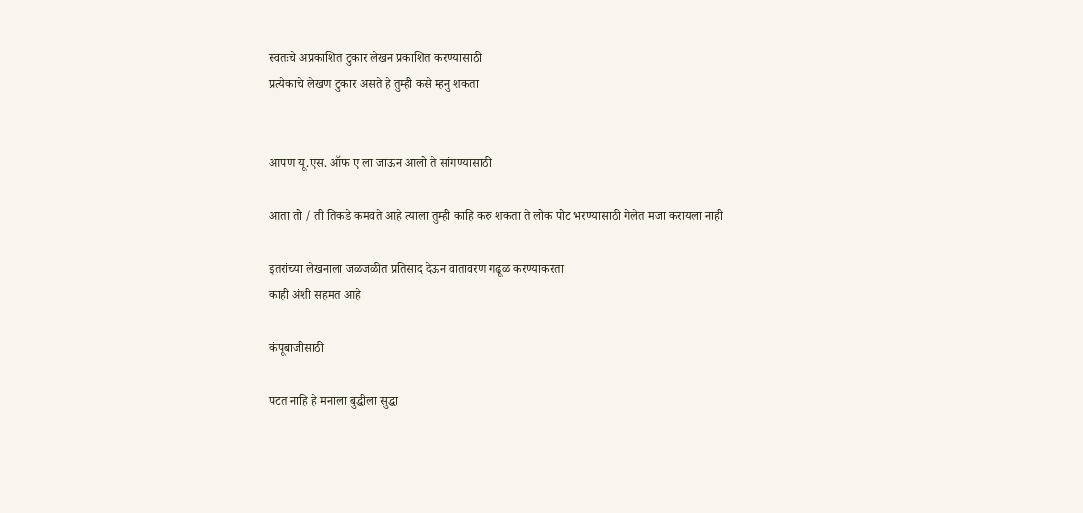स्वतःचे अप्रकाशित टुकार लेखन प्रकाशित करण्यासाठी
प्रत्येकाचे लेखण टुकार असते हे तुम्ही कसे म्हनु शकता


आपण यू.एस. ऑफ ए ला जाऊन आलो ते सांगण्यासाठी

आता तो / ती तिकडे कमवते आहे त्याला तुम्ही काहि करु शकता ते लोक पोट भरण्यासाठी गेलेत मजा करायला नाही

इतरांच्या लेखनाला जळजळीत प्रतिसाद देऊन वातावरण गढूळ करण्याकरता
काही अंशी सहमत आहे

कंपूबाजीसाठी

पटत नाहि हे मनाला बुद्धीला सुद्धा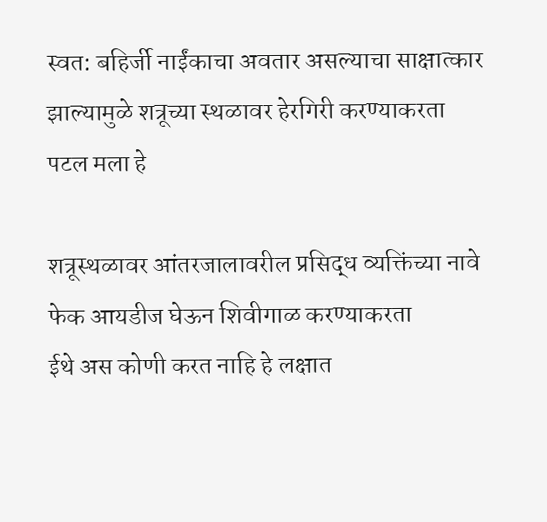स्वत: बहिर्जी नाईंकाचा अवतार असल्याचा साक्षात्कार झाल्यामुळे शत्रूच्या स्थळावर हेरगिरी करण्याकरता
पटल मला हे

शत्रूस्थळावर आंतरजालावरील प्रसिद्ध व्यक्तिंच्या नावे फेक आयडीज घेऊन शिवीगाळ करण्याकरता
ईथे अस कोणी करत नाहि हे लक्षात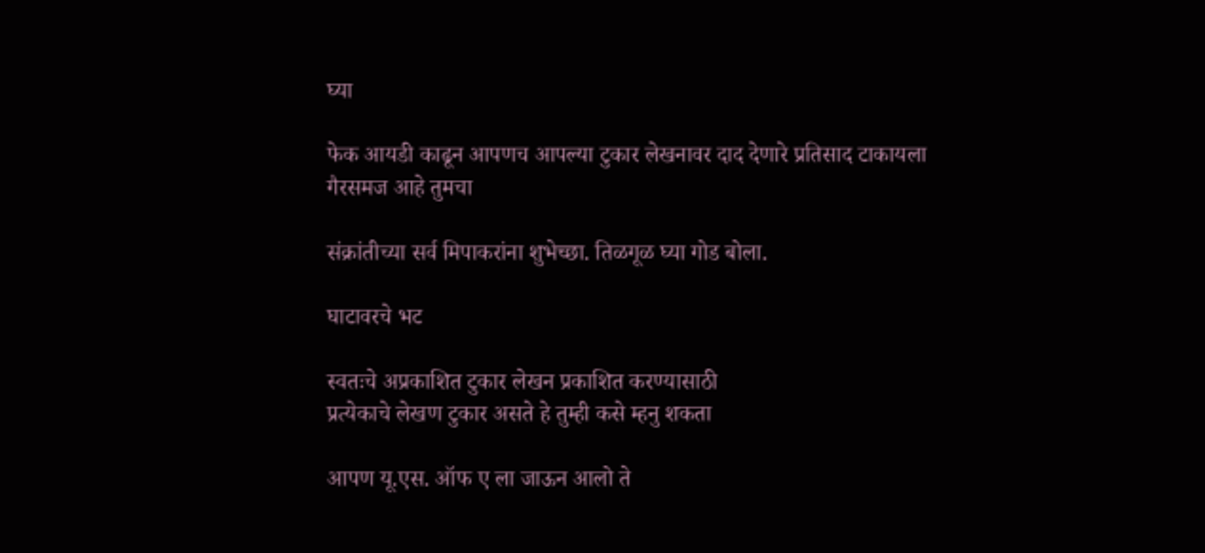घ्या

फेक आयडी काढून आपणच आपल्या टुकार लेखनावर दाद देणारे प्रतिसाद टाकायला
गैरसमज आहे तुमचा

संक्रांतीच्या सर्व मिपाकरांना शुभेच्छा. तिळगूळ घ्या गोड बोला.

घाटावरचे भट

स्वतःचे अप्रकाशित टुकार लेखन प्रकाशित करण्यासाठी
प्रत्येकाचे लेखण टुकार असते हे तुम्ही कसे म्हनु शकता

आपण यू.एस. ऑफ ए ला जाऊन आलो ते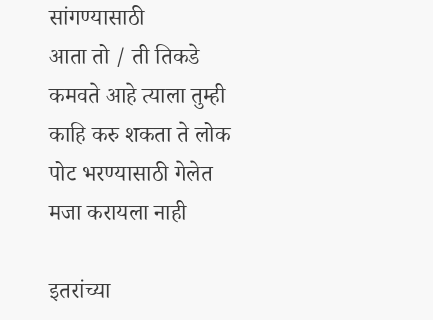सांगण्यासाठी
आता तो / ती तिकडे कमवते आहे त्याला तुम्ही काहि करु शकता ते लोक पोट भरण्यासाठी गेलेत मजा करायला नाही

इतरांच्या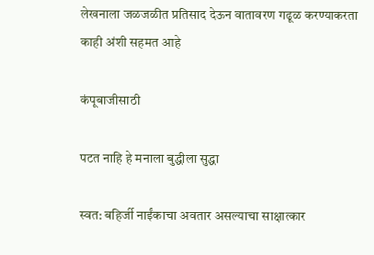लेखनाला जळजळीत प्रतिसाद देऊन वातावरण गढूळ करण्याकरता
काही अंशी सहमत आहे

कंपूबाजीसाठी

पटत नाहि हे मनाला बुद्धीला सुद्धा

स्वत: बहिर्जी नाईंकाचा अवतार असल्याचा साक्षात्कार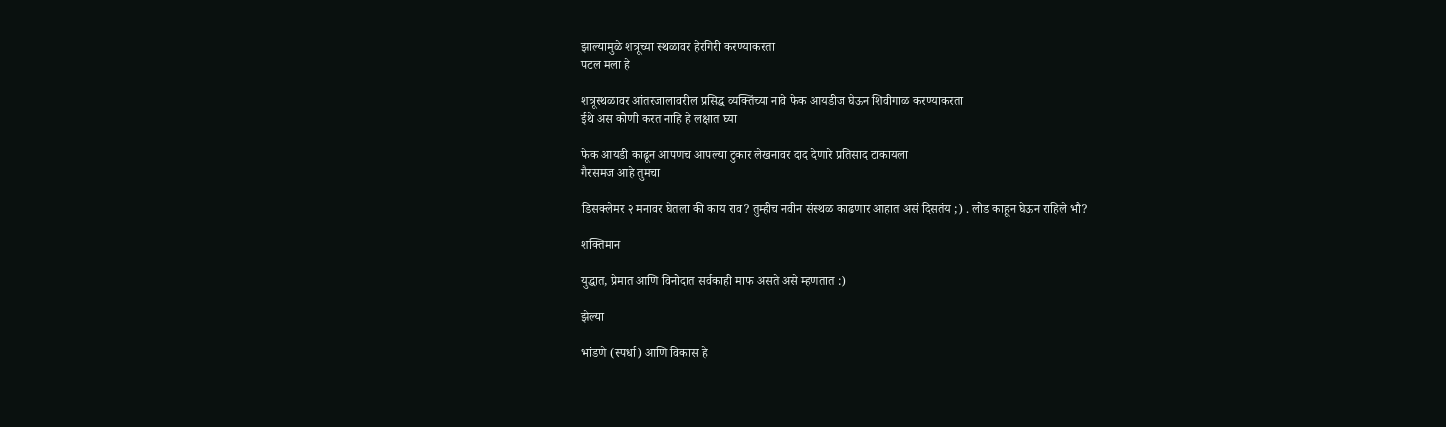झाल्यामुळे शत्रूच्या स्थळावर हेरगिरी करण्याकरता
पटल मला हे

शत्रूस्थळावर आंतरजालावरील प्रसिद्ध व्यक्तिंच्या नावे फेक आयडीज घेऊन शिवीगाळ करण्याकरता
ईथे अस कोणी करत नाहि हे लक्षात घ्या

फेक आयडी काढून आपणच आपल्या टुकार लेखनावर दाद देणारे प्रतिसाद टाकायला
गैरसमज आहे तुमचा

डिसक्लेमर २ मनावर घेतला की काय राव? तुम्हीच नवीन संस्थळ काढणार आहात असं दिसतंय ;) . लोड काहून घेऊन राहिले भौ?

शक्तिमान

युद्धात, प्रेमात आणि विनोदात सर्वकाही माफ असते असे म्हणतात :)

झेल्या

भांडणे (स्पर्धा) आणि विकास हे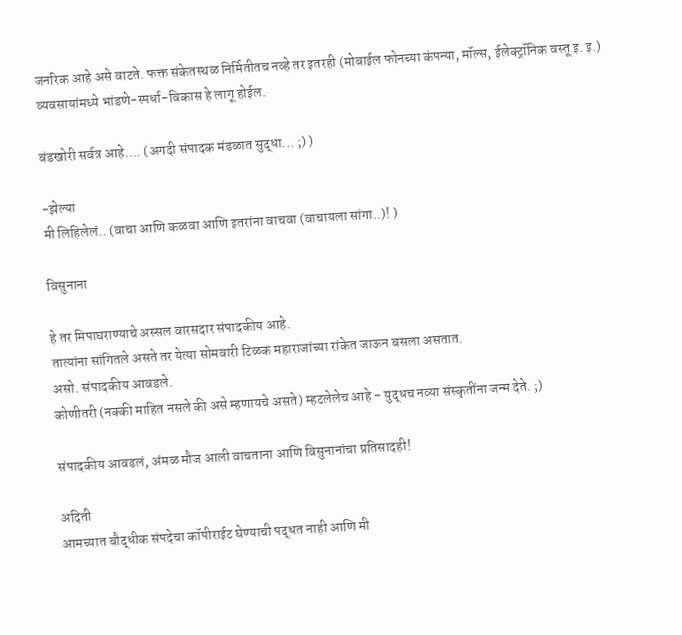जनरिक आहे असे वाटते. फक्त संकेतस्थळ निर्मितीतच नव्हे तर इतरही (मोबाईल फोनच्या कंपन्या, मॉल्स, ईलेक्ट्रॉनिक वस्तू इ. इ.) व्यवसायांमध्ये भांडणे-स्पर्धा-विकास हे लागू होईल.

बंडखोरी सर्वत्र आहे.... (अगदी संपादक मंडळात सुद्धा... ;) )

-झेल्या
मी लिहिलेलं.. (वाचा आणि कळवा आणि इतरांना वाचवा (वाचायला सांगा..)! )

विसुनाना

हे तर मिपाघराण्याचे अस्सल वारसदार संपादकीय आहे.
तात्यांना सांगितले असते तर येत्या सोमवारी टिळक महाराजांच्या रांकेत जाऊन बसला असतात.
असो. संपादकीय आवडले.
कोणीतरी (नक्की माहित नसले की असे म्हणायचे असते) म्हटलेलेच आहे - युद्धच नव्या संस्कृतींना जन्म देते. ;)

संपादकीय आवडलं, अंमळ मौज आली वाचताना आणि विसुनानांचा प्रतिसादही!

अदिती
आमच्यात बौद्धीक संपदेचा कॉपीराईट घेण्याची पद्धत नाही आणि मी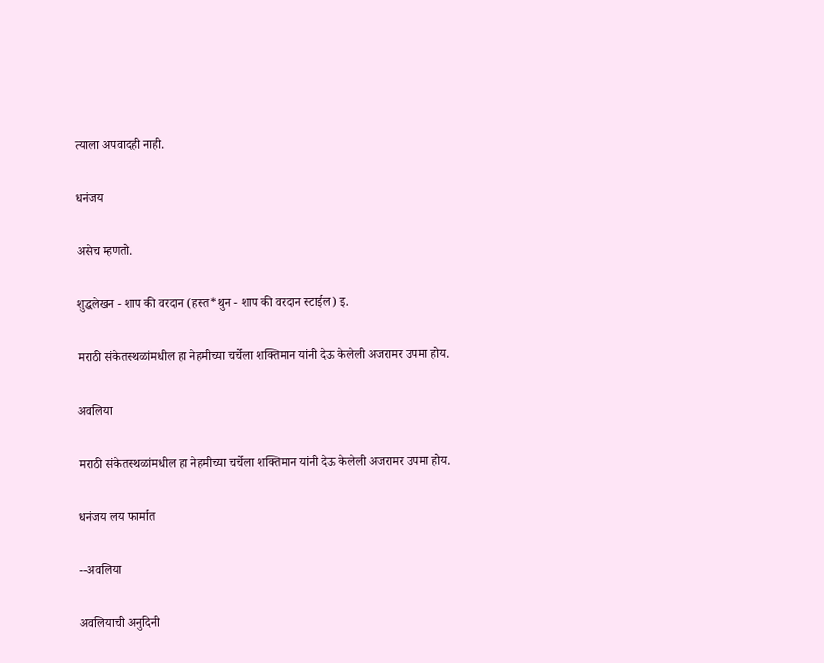त्याला अपवादही नाही.

धनंजय

असेच म्हणतो.

शुद्धलेखन - शाप की वरदान (हस्त*थुन - शाप की वरदान स्टाईल) इ.

मराठी संकेतस्थळांमधील हा नेहमीच्या चर्चेला शक्तिमान यांनी देऊ केलेली अजरामर उपमा होय.

अवलिया

मराठी संकेतस्थळांमधील हा नेहमीच्या चर्चेला शक्तिमान यांनी देऊ केलेली अजरामर उपमा होय.

धनंजय लय फार्मात

--अवलिया

अवलियाची अनुदिनी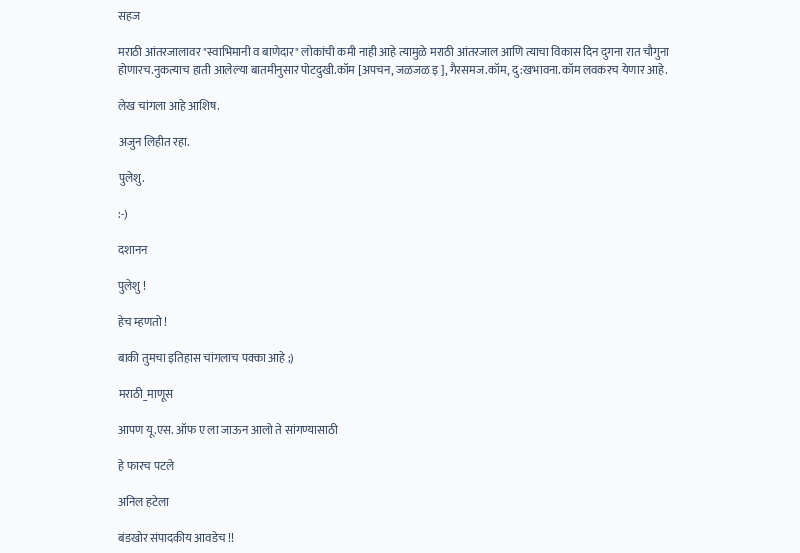सहज

मराठी आंतरजालावर "स्वाभिमानी व बाणेदार" लोकांची कमी नाही आहे त्यामुळे मराठी आंतरजाल आणि त्याचा विकास दिन दुगना रात चौगुना होणारच.नुकत्याच हाती आलेल्या बातमीनुसार पोटदुखी.कॉम [अपचन, जळजळ इ ], गैरसमज.कॉम, दु:खभावना.कॉम लवकरच येणार आहे.

लेख चांगला आहे आशिष.

अजुन लिहीत रहा.

पुलेशु.

:-)

दशानन

पुलेशु !

हेच म्हणतो !

बाकी तुमचा इतिहास चांगलाच पक्का आहे ;)

मराठी_माणूस

आपण यू.एस. ऑफ ए ला जाऊन आलो ते सांगण्यासाठी

हे फारच पटले

अनिल हटेला

बंडखोर संपादकीय आवडेच !!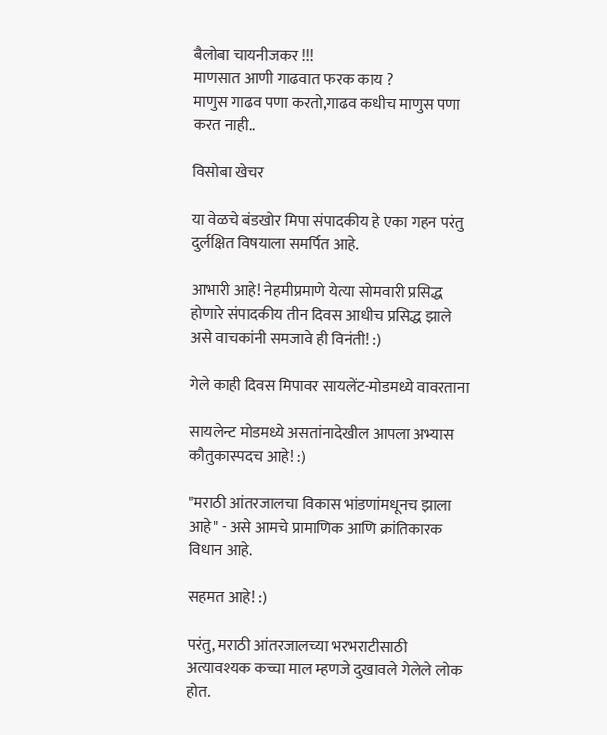बैलोबा चायनीजकर !!!
माणसात आणी गाढवात फरक काय ?
माणुस गाढव पणा करतो,गाढव कधीच माणुस पणा करत नाही..

विसोबा खेचर

या वेळचे बंडखोर मिपा संपादकीय हे एका गहन परंतु दुर्लक्षित विषयाला समर्पित आहे.

आभारी आहे! नेहमीप्रमाणे येत्या सोमवारी प्रसिद्ध होणारे संपादकीय तीन दिवस आधीच प्रसिद्ध झाले असे वाचकांनी समजावे ही विनंती! :)

गेले काही दिवस मिपावर सायलेंट-मोडमध्ये वावरताना

सायलेन्ट मोडमध्ये असतांनादेखील आपला अभ्यास कौतुकास्पदच आहे! :)

"मराठी आंतरजालचा विकास भांडणांमधूनच झाला आहे" - असे आमचे प्रामाणिक आणि क्रांतिकारक विधान आहे.

सहमत आहे! :)

परंतु, मराठी आंतरजालच्या भरभराटीसाठी अत्यावश्यक कच्चा माल म्हणजे दुखावले गेलेले लोक होत.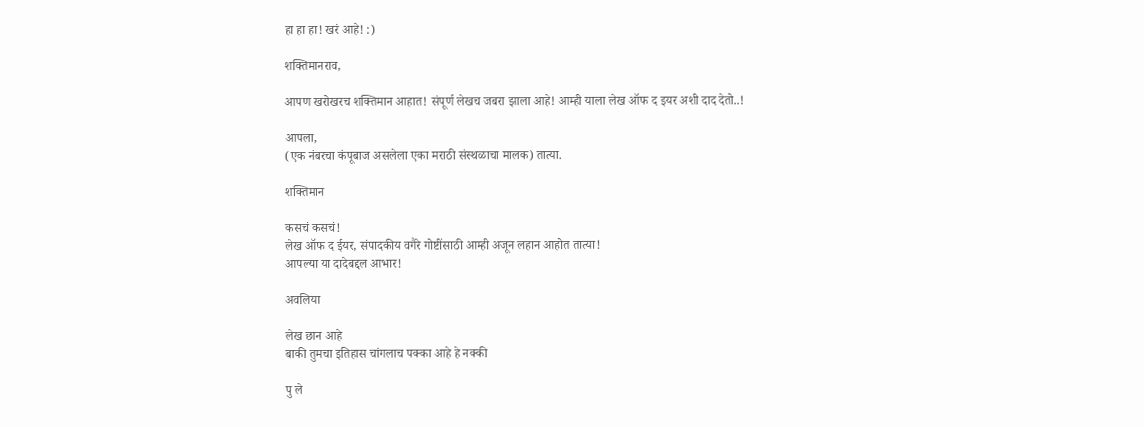हा हा हा! खरं आहे! :)

शक्तिमानराव,

आपण खरोखरच शक्तिमान आहात! संपूर्ण लेखच जबरा झाला आहे! आम्ही याला लेख ऑफ द इयर अशी दाद देतो..!

आपला,
(एक नंबरचा कंपूबाज असलेला एका मराठी संस्थळाचा मालक) तात्या.

शक्तिमान

कसचं कसचं!
लेख ऑफ द ईयर, संपादकीय वगैरे गोष्टींसाठी आम्ही अजून लहान आहोत तात्या!
आपल्या या दादेबद्दल आभार!

अवलिया

लेख छान आहे
बाकी तुमचा इतिहास चांगलाच पक्का आहे हे नक्की

पु ले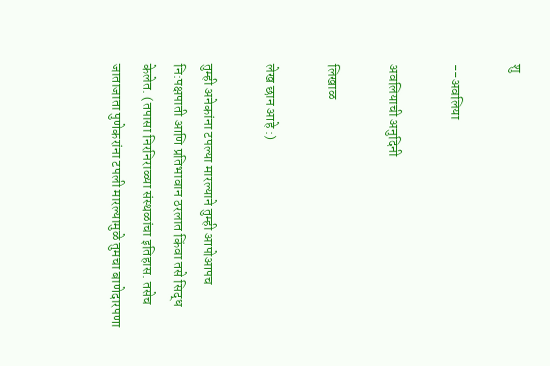शु

--अवलिया

अवलियाची अनुदिनी

लिखाळ

लेख छान आहे :)

तुम्ही अनेकांना टपल्या मारल्याने तुम्ही आपोआपच नि:पक्षपाती आणि प्रतिभावान ठरलात किंवा तसे सिद्ध केलेत. (तपासा निरनिराळ्या संस्थळांचा इतिहास. तसेच जाताजाता पुणेकरांना टपली मारल्यामुळे तुमचा बाणेदारपणा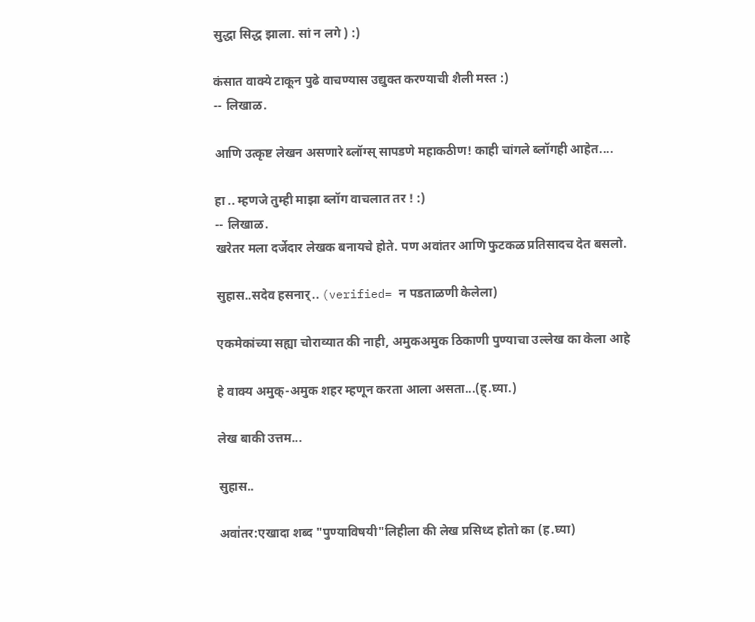सुद्धा सिद्ध झाला. सां न लगे ) :)

कंसात वाक्ये टाकून पुढे वाचण्यास उद्युक्त करण्याची शैली मस्त :)
-- लिखाळ.

आणि उत्कृष्ट लेखन असणारे ब्लॉग्स् सापडणे महाकठीण! काही चांगले ब्लॉगही आहेत....

हा .. म्हणजे तुम्ही माझा ब्लॉग वाचलात तर ! :)
-- लिखाळ.
खरेतर मला दर्जेदार लेखक बनायचे होते. पण अवांतर आणि फुटकळ प्रतिसादच देत बसलो.

सुहास..सदेव हसनार्.. (verified= न पडताळणी केलेला)

एकमेकांच्या सह्या चोराव्यात की नाही, अमुकअमुक ठिकाणी पुण्याचा उल्लेख का केला आहे

हे वाक्य अमुक्-अमुक शहर म्हणून करता आला असता...(ह्.घ्या.)

लेख बाकी उत्तम...

सुहास..

अवा॑तर:एखादा शब्द "पुण्याविषयी"लिहीला की लेख प्रसिध्द होतो का (ह.घ्या)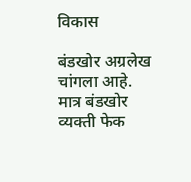विकास

बंडखोर अग्रलेख चांगला आहे. मात्र बंडखोर व्यक्ती फेक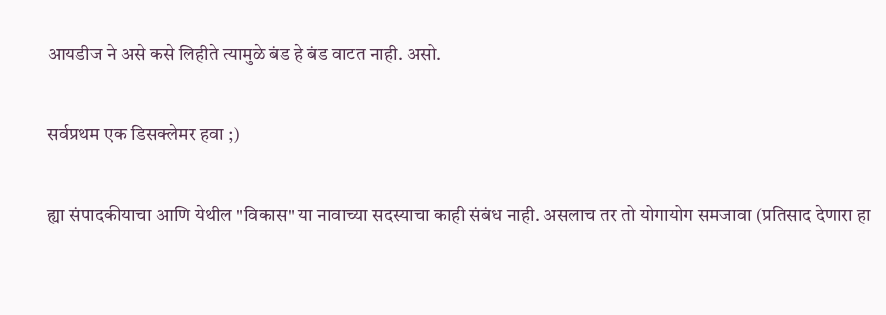आयडीज ने असे कसे लिहीते त्यामुळे बंड हे बंड वाटत नाही. असो.

सर्वप्रथम एक डिसक्लेमर हवा ;)

ह्या संपादकीयाचा आणि येथील "विकास" या नावाच्या सदस्याचा काही संबंध नाही. असलाच तर तो योगायोग समजावा (प्रतिसाद देणारा हा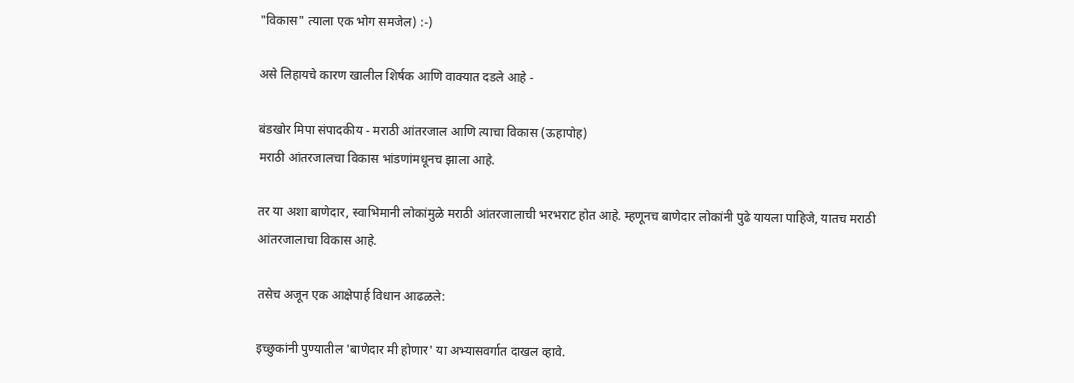"विकास" त्याला एक भोग समजेल) :-)

असे लिहायचे कारण खालील शिर्षक आणि वाक्यात दडले आहे -

बंडखोर मिपा संपादकीय - मराठी आंतरजाल आणि त्याचा विकास (ऊहापोह)
मराठी आंतरजालचा विकास भांडणांमधूनच झाला आहे.

तर या अशा बाणेदार, स्वाभिमानी लोकांमुळे मराठी आंतरजालाची भरभराट होत आहे. म्हणूनच बाणेदार लोकांनी पुढे यायला पाहिजे, यातच मराठी आंतरजालाचा विकास आहे.

तसेच अजून एक आक्षेपार्ह विधान आढळले:

इच्छुकांनी पुण्यातील 'बाणेदार मी होणार' या अभ्यासवर्गात दाखल व्हावे.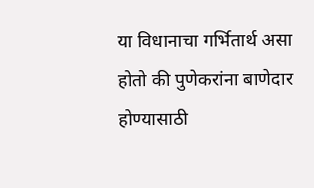या विधानाचा गर्भितार्थ असा होतो की पुणेकरांना बाणेदार होण्यासाठी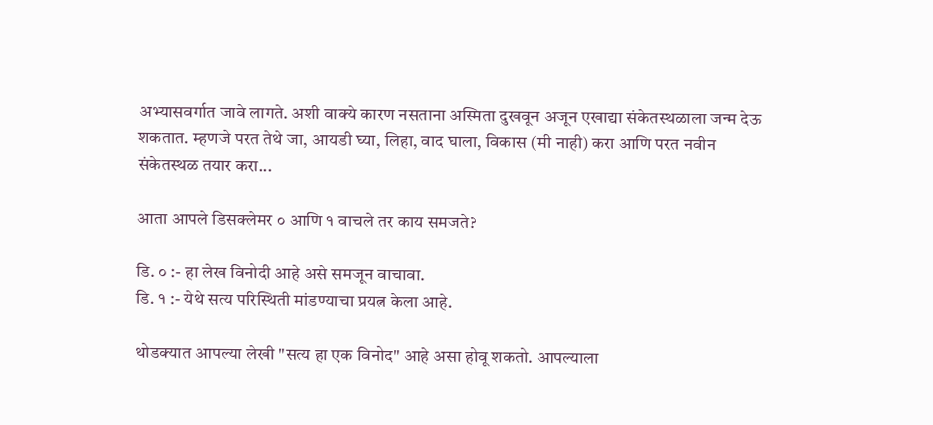अभ्यासवर्गात जावे लागते. अशी वाक्ये कारण नसताना अस्मिता दुखवून अजून एखाद्या संकेतस्थळाला जन्म देऊ शकतात. म्हणजे परत तेथे जा, आयडी घ्या, लिहा, वाद घाला, विकास (मी नाही) करा आणि परत नवीन संकेतस्थळ तयार करा...

आता आपले डिसक्लेमर ० आणि १ वाचले तर काय समजते?

डि. ० :- हा लेख विनोदी आहे असे समजून वाचावा.
डि. १ :- येथे सत्य परिस्थिती मांडण्याचा प्रयत्न केला आहे.

थोडक्यात आपल्या लेखी "सत्य हा एक विनोद" आहे असा होवू शकतो. आपल्याला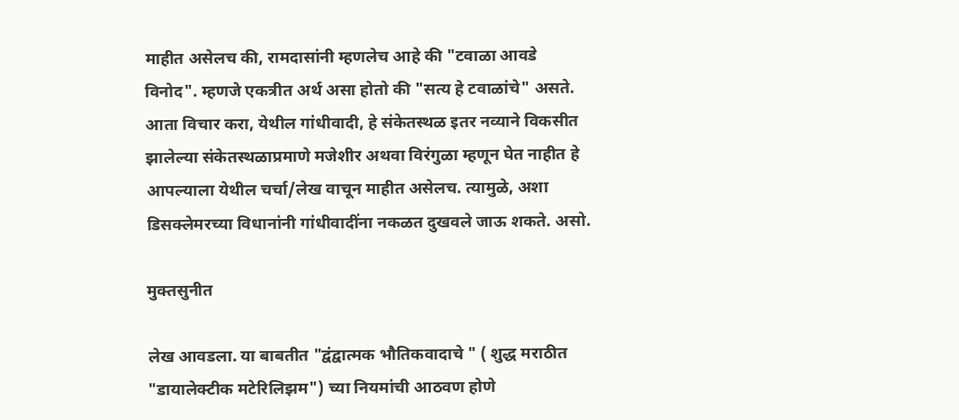माहीत असेलच की, रामदासांनी म्हणलेच आहे की "टवाळा आवडे विनोद". म्हणजे एकत्रीत अर्थ असा होतो की "सत्य हे टवाळांचे" असते. आता विचार करा, येथील गांधीवादी, हे संकेतस्थळ इतर नव्याने विकसीत झालेल्या संकेतस्थळाप्रमाणे मजेशीर अथवा विरंगुळा म्हणून घेत नाहीत हे आपल्याला येथील चर्चा/लेख वाचून माहीत असेलच. त्यामुळे, अशा डिसक्लेमरच्या विधानांनी गांधीवादींना नकळत दुखवले जाऊ शकते. असो.

मुक्तसुनीत

लेख आवडला. या बाबतीत "द्वंद्वात्मक भौतिकवादाचे " ( शुद्ध मराठीत "डायालेक्टीक मटेरिलिझम") च्या नियमांची आठवण होणे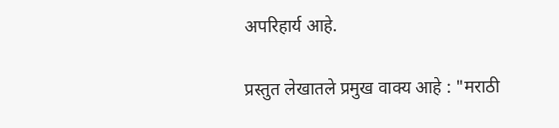अपरिहार्य आहे.

प्रस्तुत लेखातले प्रमुख वाक्य आहे : "मराठी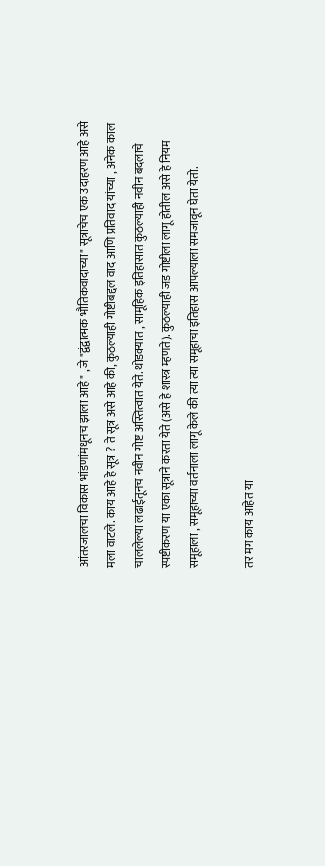आंतरजालचा विकास भांडणांमधूनच झाला आहे" , जे "द्वंद्वात्मक भौतिकवादाच्या" सूत्राचेच एक उदाहरण आहे असे मला वाटले. काय आहे हे सूत्र ? ते सूत्र असे आहे की, कुठल्याही गोष्टीबद्दल वाद आणि प्रतिवाद यांच्या , अनेक काल चाललेल्या लढाईतूनच नवीन गोष्ट अस्तित्वात येते. थोडक्यात , सामूहिक इतिहासात कुठल्याही नवीन बदलाचे स्पष्टीकरण या एका सूत्राने करता येते (असे हे शास्त्र म्हणते). कुठल्याही जड गोष्टीला लागू होतील असे हे नियम समूहाला , समूहाच्या वर्तनाला लागू केले की त्या त्या समूहाचा इतिहास आपल्याला समजावून घेता येतो.

तर मग काय आहेत या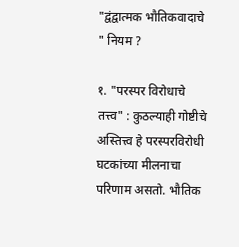"द्वंद्वात्मक भौतिकवादाचे " नियम ?

१. "परस्पर विरोधाचे तत्त्व" : कुठल्याही गोष्टीचे अस्तित्त्व हे परस्परविरोधी घटकांच्या मीलनाचा परिणाम असतो. भौतिक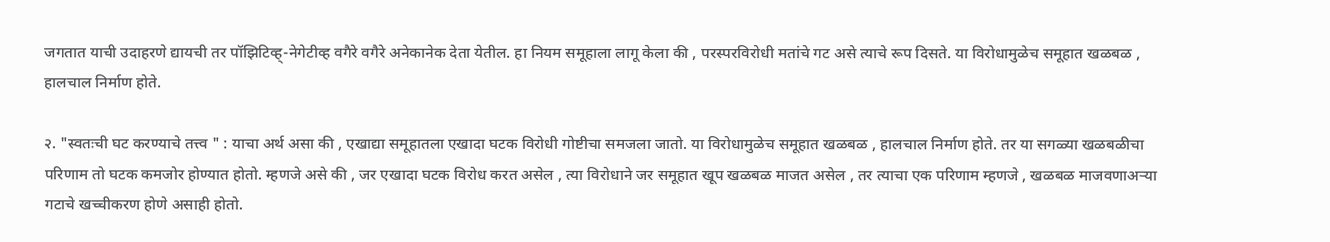जगतात याची उदाहरणे द्यायची तर पॉझिटिव्ह्-नेगेटीव्ह वगैरे वगैरे अनेकानेक देता येतील. हा नियम समूहाला लागू केला की , परस्परविरोधी मतांचे गट असे त्याचे रूप दिसते. या विरोधामुळेच समूहात खळबळ , हालचाल निर्माण होते.

२. "स्वतःची घट करण्याचे तत्त्व " : याचा अर्थ असा की , एखाद्या समूहातला एखादा घटक विरोधी गोष्टीचा समजला जातो. या विरोधामुळेच समूहात खळबळ , हालचाल निर्माण होते. तर या सगळ्या खळबळीचा परिणाम तो घटक कमजोर होण्यात होतो. म्हणजे असे की , जर एखादा घटक विरोध करत असेल , त्या विरोधाने जर समूहात खूप खळबळ माजत असेल , तर त्याचा एक परिणाम म्हणजे , खळबळ माजवणाअर्‍या गटाचे खच्चीकरण होणे असाही होतो.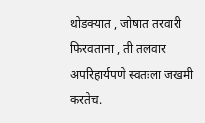थोडक्यात , जोषात तरवारी फिरवताना , ती तलवार अपरिहार्यपणे स्वतःला जखमी करतेच.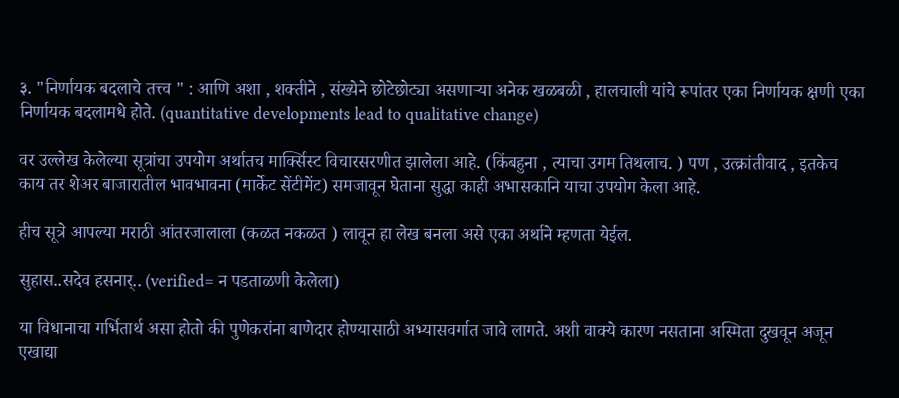३. "निर्णायक बदलाचे तत्त्व " : आणि अशा , शक्तीने , संख्येने छोटेछोट्या असणार्‍या अनेक खळबळी , हालचाली यांचे रूपांतर एका निर्णायक क्षणी एका निर्णायक बदलामधे होते. (quantitative developments lead to qualitative change)

वर उल्लेख केलेल्या सूत्रांचा उपयोग अर्थातच मार्क्सिस्ट विचारसरणीत झालेला आहे. (किंबहुना , त्याचा उगम तिथलाच. ) पण , उत्क्रांतीवाद , इतकेच काय तर शेअर बाजारातील भावभावना (मार्केट सेंटीमेंट) समजावून घेताना सुद्धा काही अभासकानि याचा उपयोग केला आहे.

हीच सूत्रे आपल्या मराठी आंतरजालाला (कळत नकळत ) लावून हा लेख बनला असे एका अर्थाने म्हणता येईल.

सुहास..सदेव हसनार्.. (verified= न पडताळणी केलेला)

या विधानाचा गर्भितार्थ असा होतो की पुणेकरांना बाणेदार होण्यासाठी अभ्यासवर्गात जावे लागते. अशी वाक्ये कारण नसताना अस्मिता दुखवून अजून एखाद्या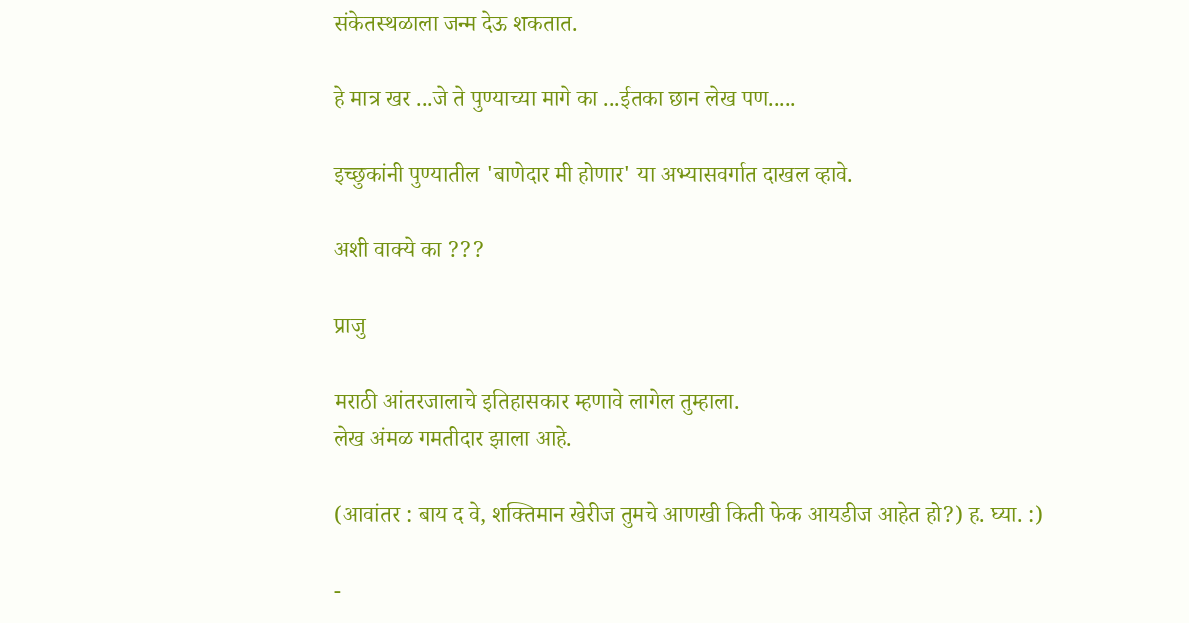संकेतस्थळाला जन्म देऊ शकतात.

हे मात्र खर ...जे ते पुण्याच्या मागे का ...ईतका छान लेख पण.....

इच्छुकांनी पुण्यातील 'बाणेदार मी होणार' या अभ्यासवर्गात दाखल व्हावे.

अशी वाक्ये का ???

प्राजु

मराठी आंतरजालाचे इतिहासकार म्हणावे लागेल तुम्हाला.
लेख अंमळ गमतीदार झाला आहे.

(आवांतर : बाय द वे, शक्तिमान खेरीज तुमचे आणखी किती फेक आयडीज आहेत हो?) ह. घ्या. :)

-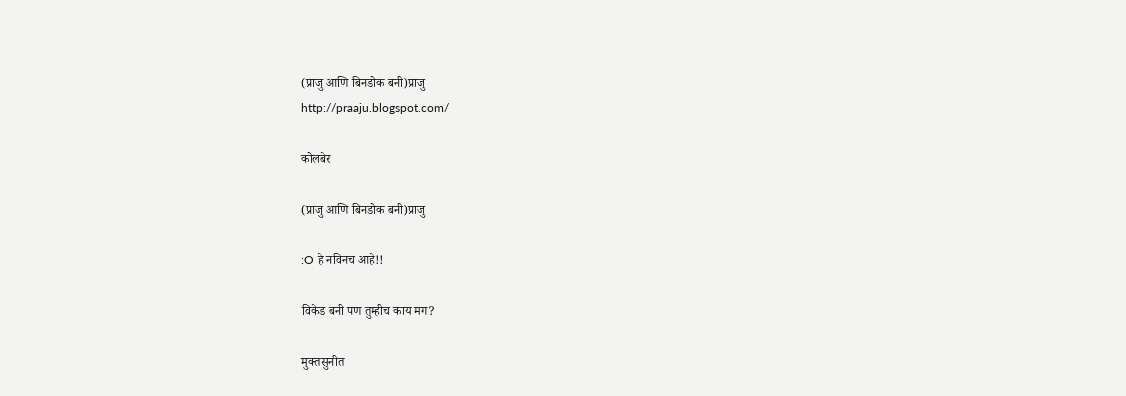(प्राजु आणि बिनडोक बनी)प्राजु
http://praaju.blogspot.com/

कोलबेर

(प्राजु आणि बिनडोक बनी)प्राजु

:O हे नविनच आहे!!

विकेड बनी पण तुम्हीच काय मग?

मुक्तसुनीत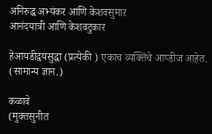अनिरुद्ध अभ्यंकर आणि केशवसुमार
आनंदयात्री आणि केशवटुकार

हेआयडीद्वयसुद्धा (प्रत्येकी ) एकाच व्यक्तिंचे आय्डीज आहेत. (सामान्य ज्ञान.)

कळावे
(मुक्तसुनीत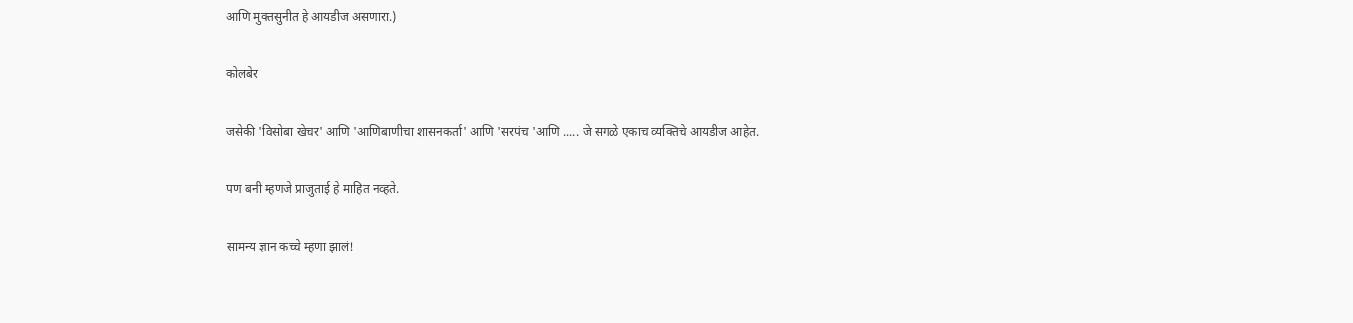आणि मुक्तसुनीत हे आयडीज असणारा.)

कोलबेर

जसेकी 'विसोबा खेचर' आणि 'आणिबाणीचा शासनकर्ता' आणि 'सरपंच 'आणि ..... जे सगळे एकाच व्यक्तिचे आयडीज आहेत.

पण बनी म्हणजे प्राजुताई हे माहित नव्हते.

सामन्य ज्ञान कच्चे म्हणा झालं!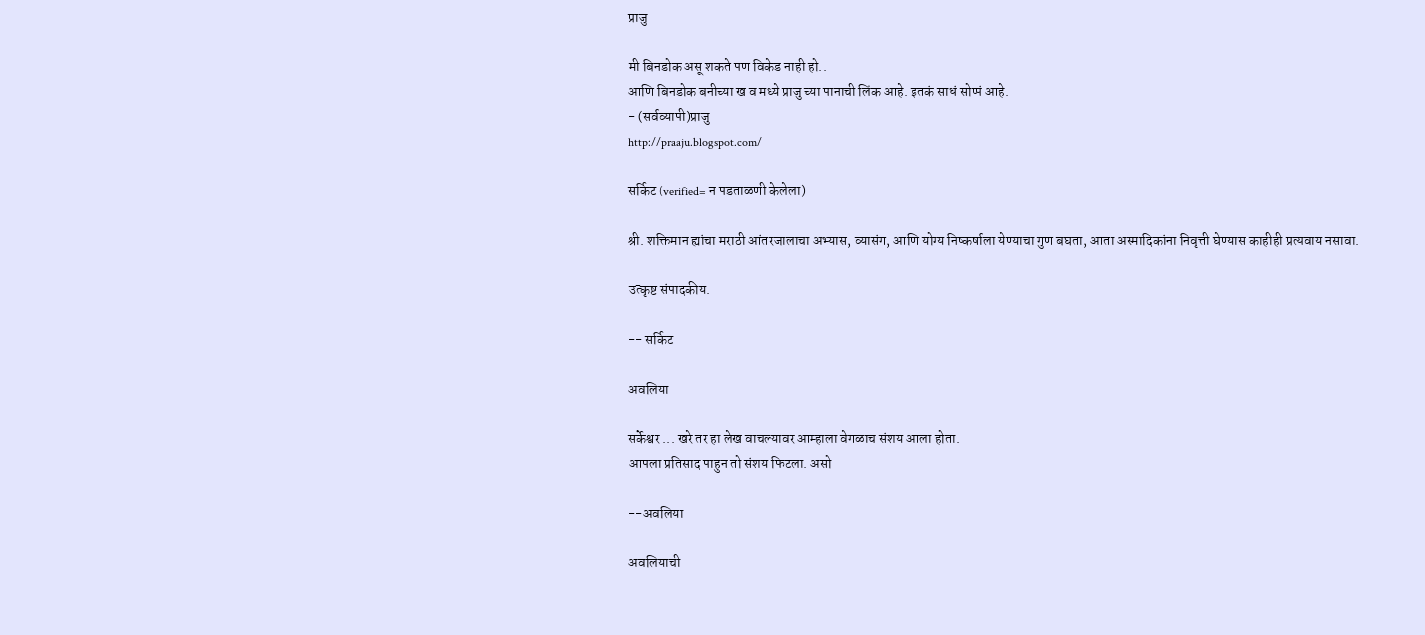प्राजु

मी बिनडोक असू शकते पण विकेड नाही हो..
आणि बिनडोक बनीच्या ख व मध्ये प्राजु च्या पानाची लिंक आहे. इतकं साधं सोप्पं आहे.
- (सर्वव्यापी)प्राजु
http://praaju.blogspot.com/

सर्किट (verified= न पडताळणी केलेला)

श्री. शक्तिमान ह्यांचा मराठी आंतरजालाचा अभ्यास, व्यासंग, आणि योग्य निष्कर्षाला येण्याचा गुण बघता, आता अस्मादिकांना निवृत्ती घेण्यास काहीही प्रत्यवाय नसावा.

उत्कृष्ट संपादकीय.

-- सर्किट

अवलिया

सर्केश्वर ... खरे तर हा लेख वाचल्यावर आम्हाला वेगळाच संशय आला होता.
आपला प्रतिसाद पाहुन तो संशय फिटला. असो

--अवलिया

अवलियाची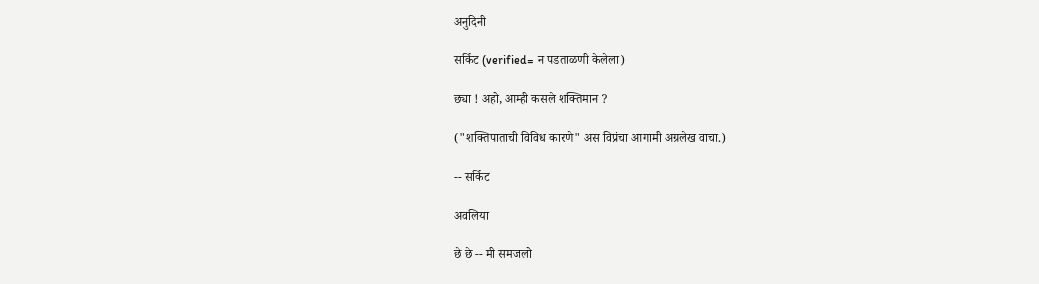अनुदिनी

सर्किट (verified= न पडताळणी केलेला)

छ्या ! अहो, आम्ही कसले शक्तिमान ?

("शक्तिपाताची विविध कारणे" अस विप्रंचा आगामी अग्रलेख वाचा.)

-- सर्किट

अवलिया

छे छे -- मी समजलो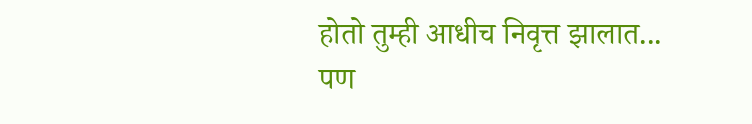होतो तुम्ही आधीच निवृत्त झालात...
पण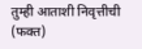तुम्ही आताशी निवृत्तीची (फक्त)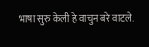भाषा सुरु केली हे वाचुन बरे वाटले.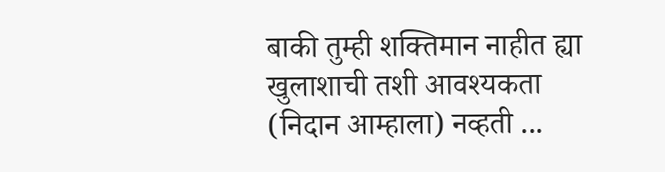बाकी तुम्ही शक्तिमान नाहीत ह्या खुलाशाची तशी आवश्यकता (निदान आम्हाला) नव्हती ...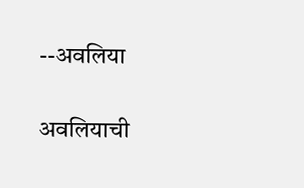--अवलिया

अवलियाची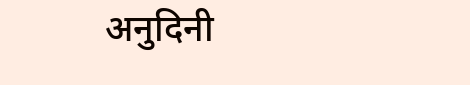अनुदिनी